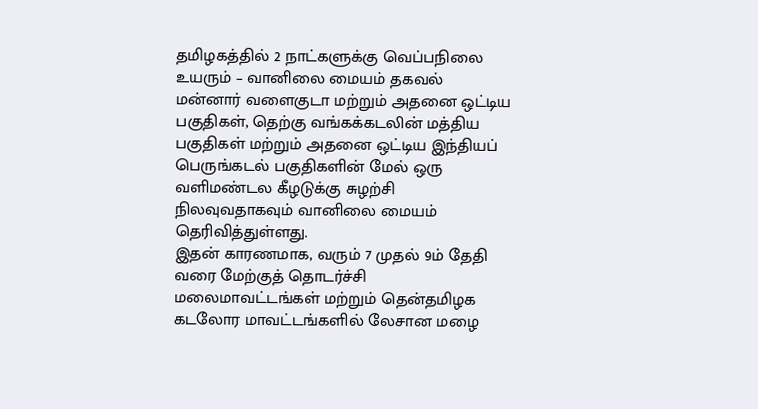தமிழகத்தில் 2 நாட்களுக்கு வெப்பநிலை உயரும் – வானிலை மையம் தகவல்
மன்னார் வளைகுடா மற்றும் அதனை ஒட்டிய பகுதிகள், தெற்கு வங்கக்கடலின் மத்திய பகுதிகள் மற்றும் அதனை ஒட்டிய இந்தியப் பெருங்கடல் பகுதிகளின் மேல் ஒரு வளிமண்டல கீழடுக்கு சுழற்சி நிலவுவதாகவும் வானிலை மையம் தெரிவித்துள்ளது.
இதன் காரணமாக, வரும் 7 முதல் 9ம் தேதி வரை மேற்குத் தொடர்ச்சி மலைமாவட்டங்கள் மற்றும் தென்தமிழக கடலோர மாவட்டங்களில் லேசான மழை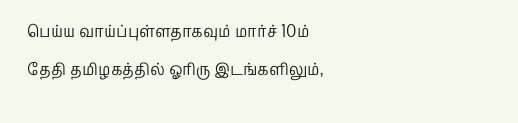பெய்ய வாய்ப்புள்ளதாகவும் மார்ச் 10ம் தேதி தமிழகத்தில் ஓரிரு இடங்களிலும்,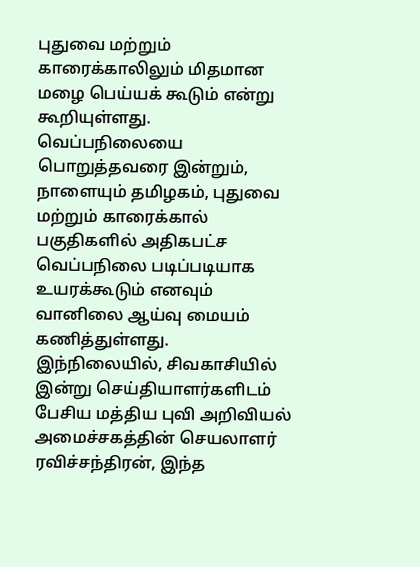புதுவை மற்றும் காரைக்காலிலும் மிதமான மழை பெய்யக் கூடும் என்று கூறியுள்ளது.
வெப்பநிலையை பொறுத்தவரை இன்றும், நாளையும் தமிழகம், புதுவை மற்றும் காரைக்கால் பகுதிகளில் அதிகபட்ச வெப்பநிலை படிப்படியாக உயரக்கூடும் எனவும் வானிலை ஆய்வு மையம் கணித்துள்ளது.
இந்நிலையில், சிவகாசியில் இன்று செய்தியாளர்களிடம் பேசிய மத்திய புவி அறிவியல் அமைச்சகத்தின் செயலாளர் ரவிச்சந்திரன், இந்த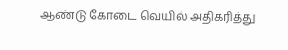ஆண்டு கோடை வெயில் அதிகரித்து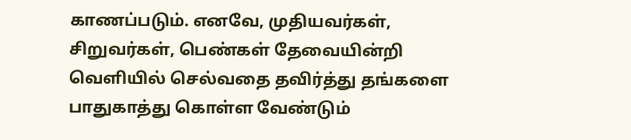காணப்படும். எனவே, முதியவர்கள், சிறுவர்கள், பெண்கள் தேவையின்றி வெளியில் செல்வதை தவிர்த்து தங்களை பாதுகாத்து கொள்ள வேண்டும்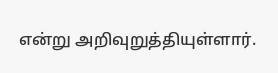என்று அறிவுறுத்தியுள்ளார்.